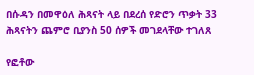በሱዳን በመዋዕለ ሕጻናት ላይ በደረሰ የድሮን ጥቃት 33 ሕጻናትን ጨምሮ ቢያንስ 50 ሰዎች መገደላቸው ተገለጸ

የፎቶው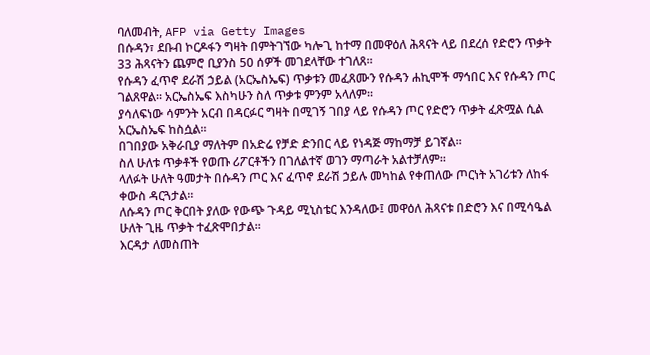ባለመብት, AFP via Getty Images
በሱዳን፣ ደቡብ ኮርዶፋን ግዛት በምትገኘው ካሎጊ ከተማ በመዋዕለ ሕጻናት ላይ በደረሰ የድሮን ጥቃት 33 ሕጻናትን ጨምሮ ቢያንስ 50 ሰዎች መገደላቸው ተገለጸ።
የሱዳን ፈጥኖ ደራሽ ኃይል (አርኤስኤፍ) ጥቃቱን መፈጸሙን የሱዳን ሐኪሞች ማኅበር እና የሱዳን ጦር ገልጸዋል። አርኤስኤፍ እስካሁን ስለ ጥቃቱ ምንም አላለም።
ያሳለፍነው ሳምንት አርብ በዳርፉር ግዛት በሚገኝ ገበያ ላይ የሱዳን ጦር የድሮን ጥቃት ፈጽሟል ሲል አርኤስኤፍ ከስሷል።
በገበያው አቅራቢያ ማለትም በአድሬ የቻድ ድንበር ላይ የነዳጅ ማከማቻ ይገኛል።
ስለ ሁለቱ ጥቃቶች የወጡ ሪፖርቶችን በገለልተኛ ወገን ማጣራት አልተቻለም።
ላለፉት ሁለት ዓመታት በሱዳን ጦር እና ፈጥኖ ደራሽ ኃይሉ መካከል የቀጠለው ጦርነት አገሪቱን ለከፋ ቀውስ ዳርጓታል።
ለሱዳን ጦር ቅርበት ያለው የውጭ ጉዳይ ሚኒስቴር እንዳለው፤ መዋዕለ ሕጻናቱ በድሮን እና በሚሳዔል ሁለት ጊዜ ጥቃት ተፈጽሞበታል።
እርዳታ ለመስጠት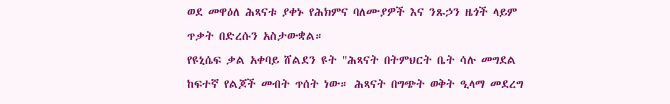ወደ መዋዕለ ሕጻናቱ ያቀኑ የሕክምና ባለሙያዎች እና ንጹኃን ዜጎች ላይም ጥቃት በድረሱን አስታውቋል።
የዩኒሴፍ ቃል አቀባይ ሸልደን ዩት "ሕጻናት በትምህርት ቤት ሳሉ መግደል ከፍተኛ የልጆች መብት ጥሰት ነው። ሕጻናት በግጭት ወቅት ዒላማ መደረግ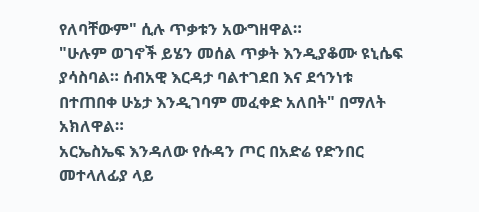የለባቸውም" ሲሉ ጥቃቱን አውግዘዋል።
"ሁሉም ወገኖች ይሄን መሰል ጥቃት እንዲያቆሙ ዩኒሴፍ ያሳስባል። ሰብአዊ እርዳታ ባልተገደበ እና ደኅንነቱ በተጠበቀ ሁኔታ እንዲገባም መፈቀድ አለበት" በማለት አክለዋል።
አርኤስኤፍ እንዳለው የሱዳን ጦር በአድሬ የድንበር መተላለፊያ ላይ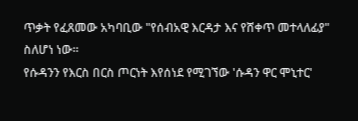ጥቃት የፈጸመው አካባቢው "የሰብአዊ እርዳታ እና የሸቀጥ መተላለፊያ" ስለሆነ ነው።
የሱዳንን የእርስ በርስ ጦርነት እየሰነደ የሚገኘው 'ሱዳን ዋር ሞኒተር'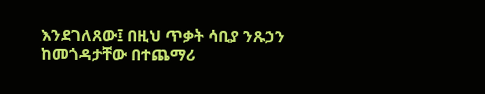እንደገለጸው፤ በዚህ ጥቃት ሳቢያ ንጹኃን ከመጎዳታቸው በተጨማሪ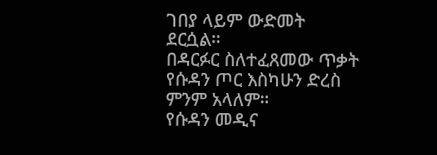ገበያ ላይም ውድመት ደርሷል።
በዳርፉር ስለተፈጸመው ጥቃት የሱዳን ጦር እስካሁን ድረስ ምንም አላለም።
የሱዳን መዲና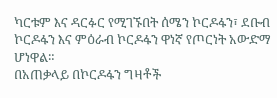ካርቱም እና ዳርፉር የሚገኙበት ሰሜን ኮርዶፋን፣ ደቡብ ኮርዶፋን እና ምዕራብ ኮርዶፋን ዋነኛ የጦርነት አውድማ ሆነዋል።
በአጠቃላይ በኮርዶፋን ግዛቶች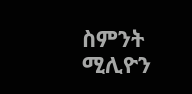ስምንት ሚሊዮን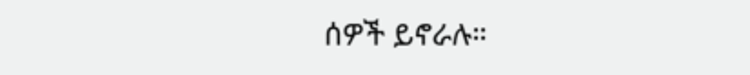ሰዎች ይኖራሉ።